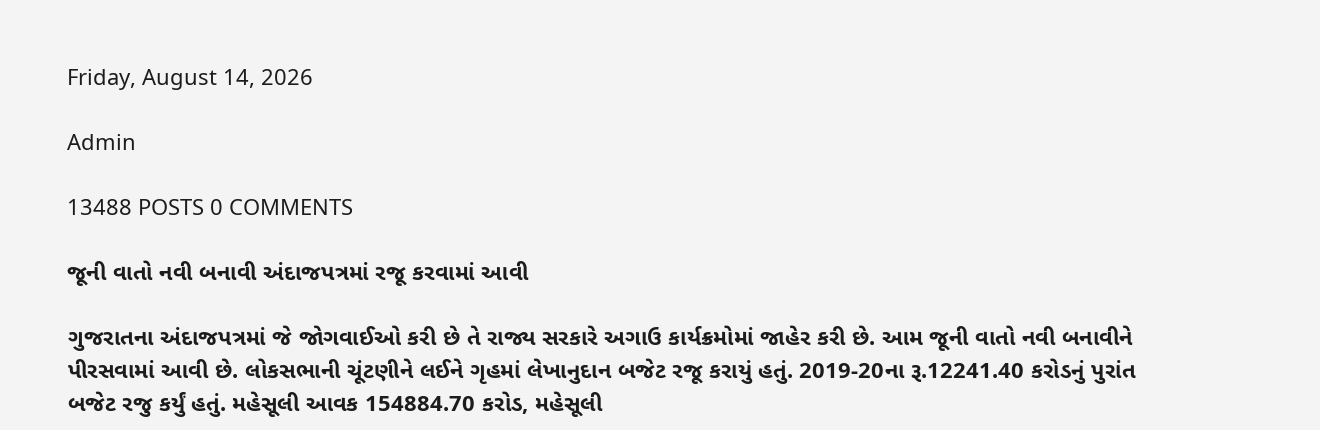Friday, August 14, 2026

Admin

13488 POSTS 0 COMMENTS

જૂની વાતો નવી બનાવી અંદાજપત્રમાં રજૂ કરવામાં આવી

ગુજરાતના અંદાજપત્રમાં જે જોગવાઈઓ કરી છે તે રાજ્ય સરકારે અગાઉ કાર્યક્રમોમાં જાહેર કરી છે. આમ જૂની વાતો નવી બનાવીને પીરસવામાં આવી છે. લોકસભાની ચૂંટણીને લઈને ગૃહમાં લેખાનુદાન બજેટ રજૂ કરાયું હતું. 2019-20ના રૂ.12241.40 કરોડનું પુરાંત બજેટ રજુ કર્યું હતું. મહેસૂલી આવક 154884.70 કરોડ, મહેસૂલી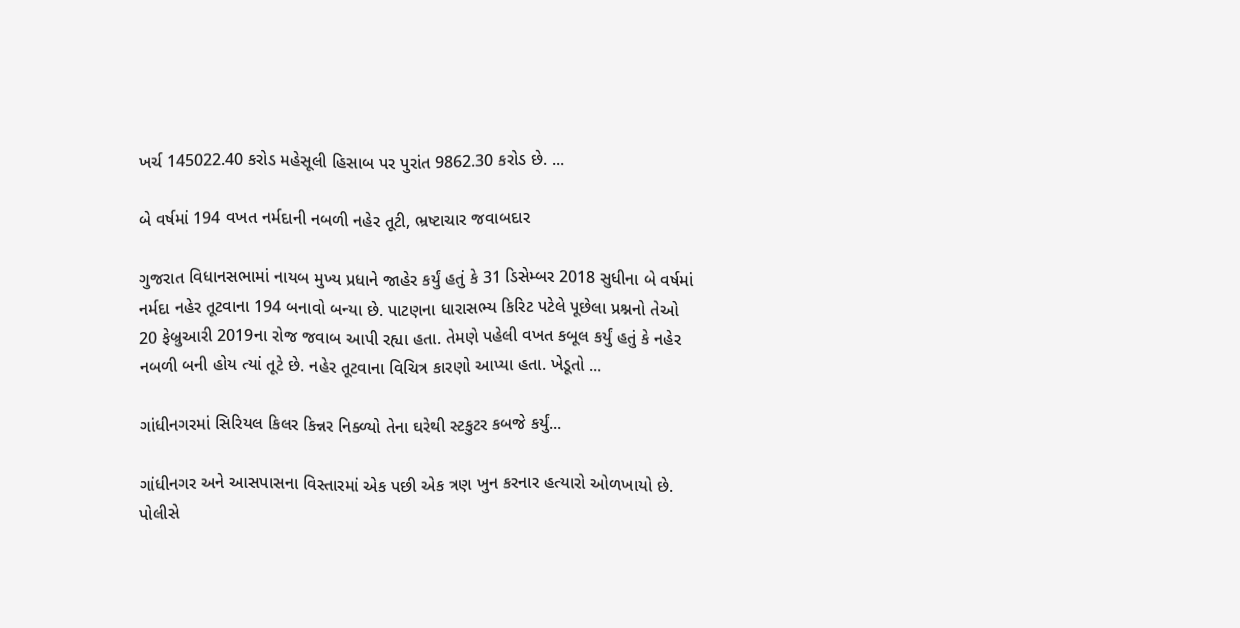ખર્ચ 145022.40 કરોડ મહેસૂલી હિસાબ પર પુરાંત 9862.30 કરોડ છે. ...

બે વર્ષમાં 194 વખત નર્મદાની નબળી નહેર તૂટી, ભ્રષ્ટાચાર જવાબદાર

ગુજરાત વિધાનસભામાં નાયબ મુખ્ય પ્રધાને જાહેર કર્યું હતું કે 31 ડિસેમ્બર 2018 સુધીના બે વર્ષમાં નર્મદા નહેર તૂટવાના 194 બનાવો બન્યા છે. પાટણના ધારાસભ્ય કિરિટ પટેલે પૂછેલા પ્રશ્નનો તેઓ 20 ફેબ્રુઆરી 2019ના રોજ જવાબ આપી રહ્યા હતા. તેમણે પહેલી વખત કબૂલ કર્યું હતું કે નહેર નબળી બની હોય ત્યાં તૂટે છે. નહેર તૂટવાના વિચિત્ર કારણો આપ્યા હતા. ખેડૂતો ...

ગાંધીનગરમાં સિરિયલ કિલર કિન્નર નિક્ળ્યો તેના ઘરેથી સ્ટકુટર કબજે કર્યું...

ગાંધીનગર અને આસપાસના વિસ્તારમાં એક પછી એક ત્રણ ખુન કરનાર હત્યારો ઓળખાયો છે. પોલીસે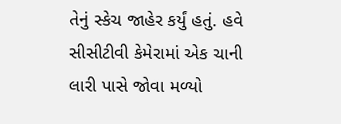તેનું સ્કેચ જાહેર કર્યું હતું. હવે સીસીટીવી કેમેરામાં એક ચાની લારી પાસે જોવા મળ્યો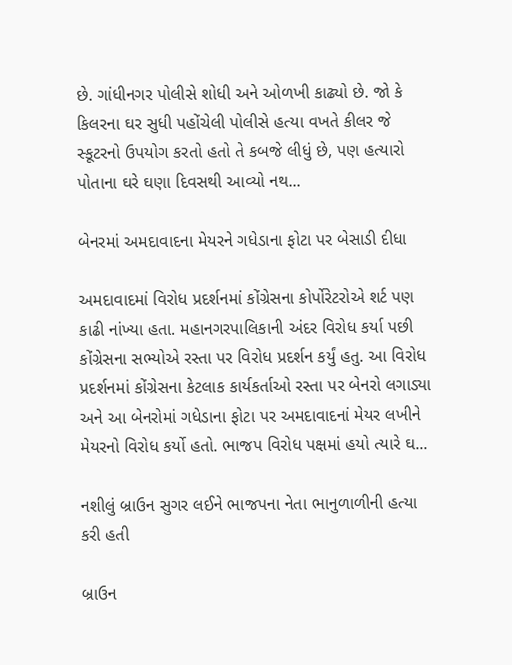છે. ગાંધીનગર પોલીસે શોધી અને ઓળખી કાઢ્યો છે. જો કે કિલરના ઘર સુધી પહોંચેલી પોલીસે હત્યા વખતે કીલર જે સ્કૂટરનો ઉપયોગ કરતો હતો તે કબજે લીધું છે, પણ હત્યારો પોતાના ઘરે ઘણા દિવસથી આવ્યો નથ...

બેનરમાં અમદાવાદના મેયરને ગધેડાના ફોટા પર બેસાડી દીધા

અમદાવાદમાં વિરોધ પ્રદર્શનમાં કોંગ્રેસના કોર્પોરેટરોએ શર્ટ પણ કાઢી નાંખ્યા હતા. મહાનગરપાલિકાની અંદર વિરોધ કર્યા પછી કોંગ્રેસના સભ્યોએ રસ્તા પર વિરોધ પ્રદર્શન કર્યું હતુ. આ વિરોધ પ્રદર્શનમાં કોંગ્રેસના કેટલાક કાર્યકર્તાઓ રસ્તા પર બેનરો લગાડ્યા અને આ બેનરોમાં ગધેડાના ફોટા પર અમદાવાદનાં મેયર લખીને મેયરનો વિરોધ કર્યો હતો. ભાજપ વિરોધ પક્ષમાં હયો ત્યારે ઘ...

નશીલું બ્રાઉન સુગર લઈને ભાજપના નેતા ભાનુળાળીની હત્યા કરી હતી

બ્રાઉન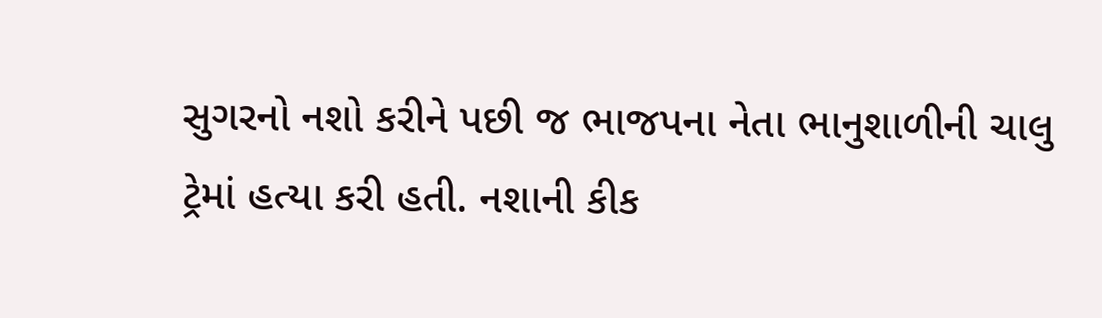સુગરનો નશો કરીને પછી જ ભાજપના નેતા ભાનુશાળીની ચાલુ ટ્રેમાં હત્યા કરી હતી. નશાની કીક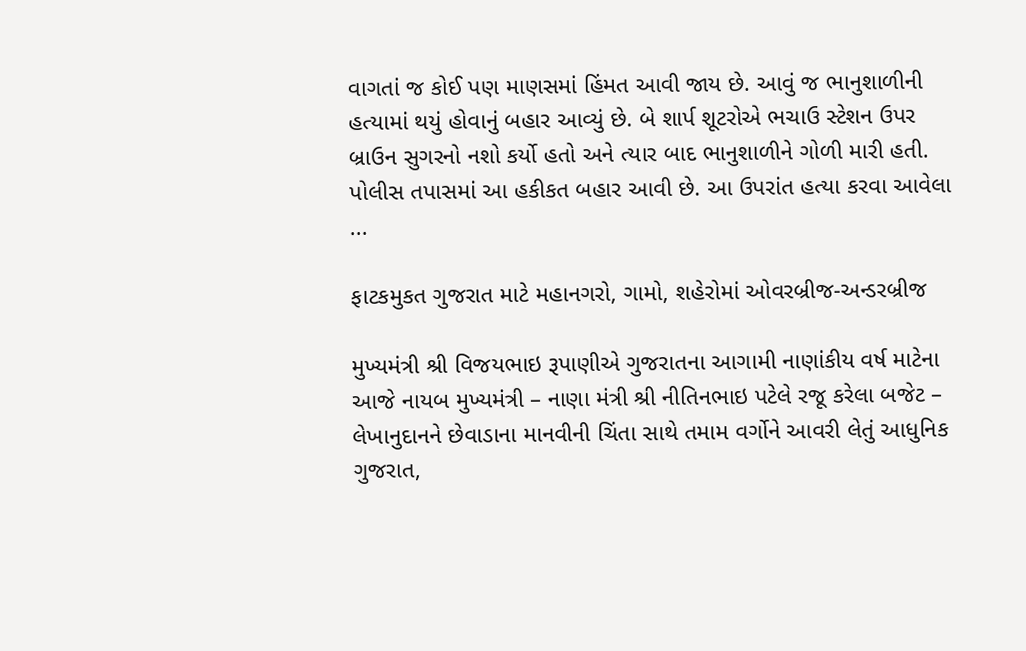વાગતાં જ કોઈ પણ માણસમાં હિંમત આવી જાય છે. આવું જ ભાનુશાળીની હત્યામાં થયું હોવાનું બહાર આવ્યું છે. બે શાર્પ શૂટરોએ ભચાઉ સ્ટેશન ઉપર બ્રાઉન સુગરનો નશો કર્યો હતો અને ત્યાર બાદ ભાનુશાળીને ગોળી મારી હતી. પોલીસ તપાસમાં આ હકીકત બહાર આવી છે. આ ઉપરાંત હત્યા કરવા આવેલા ...

ફાટકમુકત ગુજરાત માટે મહાનગરો, ગામો, શહેરોમાં ઓવરબ્રીજ-અન્ડરબ્રીજ

મુખ્યમંત્રી શ્રી વિજયભાઇ રૂપાણીએ ગુજરાતના આગામી નાણાંકીય વર્ષ માટેના આજે નાયબ મુખ્યમંત્રી – નાણા મંત્રી શ્રી નીતિનભાઇ પટેલે રજૂ કરેલા બજેટ – લેખાનુદાનને છેવાડાના માનવીની ચિંતા સાથે તમામ વર્ગોને આવરી લેતું આધુનિક ગુજરાત,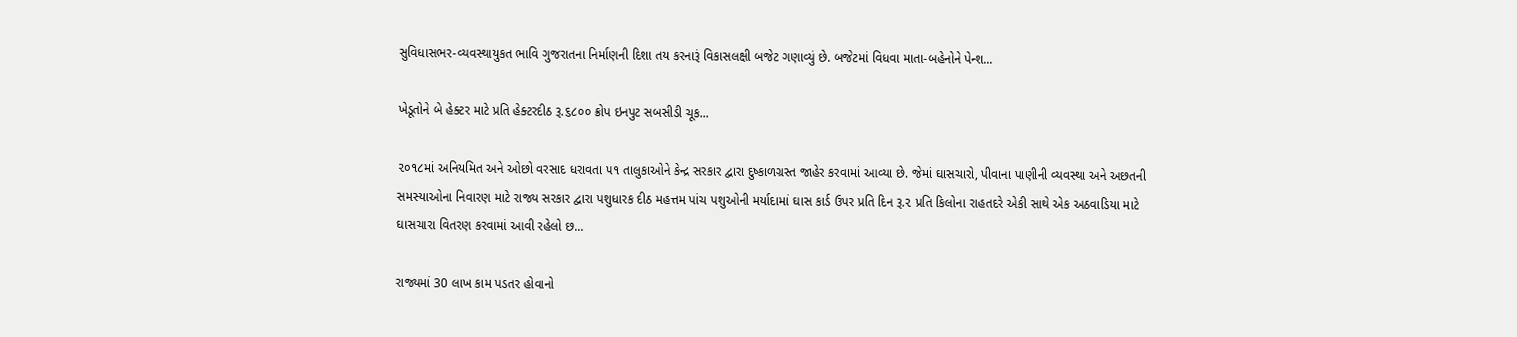સુવિધાસભર-વ્યવસ્થાયુકત ભાવિ ગુજરાતના નિર્માણની દિશા તય કરનારૂં વિકાસલક્ષી બજેટ ગણાવ્યું છે. બજેટમાં વિધવા માતા-બહેનોને પેન્શ...

ખેડૂતોને બે હેક્ટર માટે પ્રતિ હેક્ટરદીઠ રૂ.૬૮૦૦ ક્રોપ ઇનપુટ સબસીડી ચૂક...

૨૦૧૮માં અનિયમિત અને ઓછો વરસાદ ધરાવતા ૫૧ તાલુકાઓને કેન્દ્ર સરકાર દ્વારા દુષ્કાળગ્રસ્ત જાહેર કરવામાં આવ્યા છે. જેમાં ઘાસચારો, પીવાના પાણીની વ્યવસ્થા અને અછતની સમસ્યાઓના નિવારણ માટે રાજ્ય સરકાર દ્વારા પશુધારક દીઠ મહત્તમ પાંચ પશુઓની મર્યાદામાં ઘાસ કાર્ડ ઉપર પ્રતિ દિન રૂ.૨ પ્રતિ કિલોના રાહતદરે એકી સાથે એક અઠવાડિયા માટે ઘાસચારા વિતરણ કરવામાં આવી રહેલો છ...

રાજ્યમાં 30 લાખ કામ પડતર હોવાનો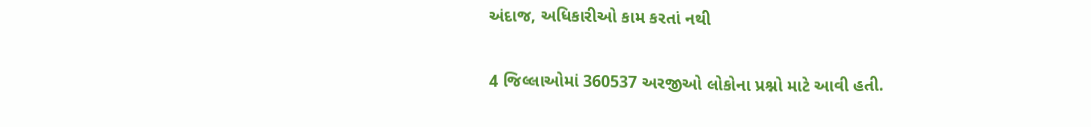અંદાજ, અધિકારીઓ કામ કરતાં નથી

4 જિલ્લાઓમાં 360537 અરજીઓ લોકોના પ્રશ્નો માટે આવી હતી.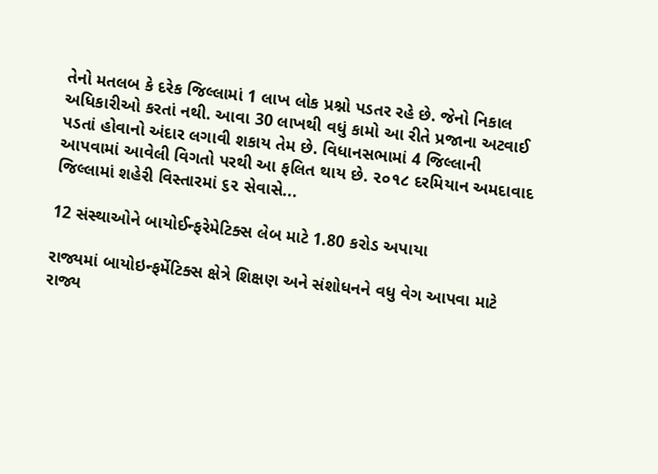તેનો મતલબ કે દરેક જિલ્લામાં 1 લાખ લોક પ્રશ્નો પડતર રહે છે. જેનો નિકાલ અધિકારીઓ કરતાં નથી. આવા 30 લાખથી વધું કામો આ રીતે પ્રજાના અટવાઈ પડતાં હોવાનો અંદાર લગાવી શકાય તેમ છે. વિધાનસભામાં 4 જિલ્લાની આપવામાં આવેલી વિગતો પરથી આ ફલિત થાય છે. ૨૦૧૮ દરમિયાન અમદાવાદ જિલ્લામાં શહેરી વિસ્તારમાં ૬૨ સેવાસે...

12 સંસ્થાઓને બાયોઈન્ફરેમેટિક્સ લેબ માટે 1.80 કરોડ અપાયા

રાજ્યમાં બાયોઇન્ફર્મેટિક્સ ક્ષેત્રે શિક્ષણ અને સંશોધનને વધુ વેગ આપવા માટે રાજ્ય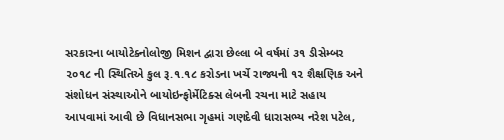સરકારના બાયોટેક્નોલોજી મિશન દ્વારા છેલ્લા બે વર્ષમાં ૩૧ ડીસેમ્બર ૨૦૧૮ ની સ્થિતિએ કુલ રૂ.૧.૧૮ કરોડના ખર્ચે રાજ્યની ૧૨ શૈક્ષણિક અને સંશોધન સંસ્થાઓને બાયોઇન્ફોર્મેટિક્સ લેબની રચના માટે સહાય આપવામાં આવી છે વિધાનસભા ગૃહમાં ગણદેવી ધારાસભ્ય નરેશ પટેલ,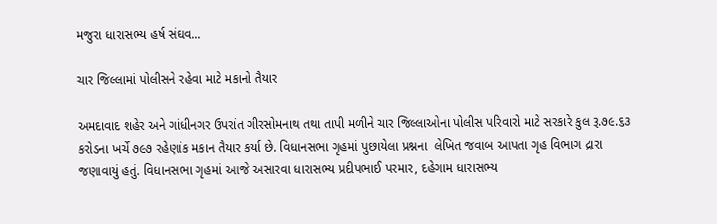મજુરા ધારાસભ્ય હર્ષ સંઘવ...

ચાર જિલ્લામાં પોલીસને રહેવા માટે મકાનો તૈયાર

અમદાવાદ શહેર અને ગાંધીનગર ઉપરાંત ગીરસોમનાથ તથા તાપી મળીને ચાર જિલ્લાઓના પોલીસ પરિવારો માટે સરકારે કુલ રૂ.૭૯.૬૩ કરોડના ખર્ચે ૭૯૭ રહેણાંક મકાન તૈયાર કર્યા છે. વિધાનસભા ગૃહમાં પુછાયેલા પ્રશ્નના  લેખિત જવાબ આપતા ગૃહ વિભાગ દ્રારા જણાવાયું હતું. વિધાનસભા ગૃહમાં આજે અસારવા ધારાસભ્ય પ્રદીપભાઈ પરમાર, દહેગામ ધારાસભ્ય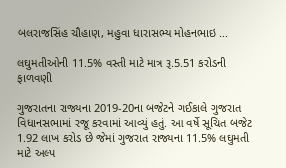બલરાજસિંહ ચૌહાણ, મહુવા ધારાસભ્ય મોહનભાઇ ...

લઘુમતીઓની 11.5% વસ્તી માટે માત્ર રૂ.5.51 કરોડની ફાળવણી

ગુજરાતના રાજ્યના 2019-20ના બજેટને ગઈકાલે ગુજરાત વિધાનસભામાં રજૂ કરવામાં આવ્યું હતું. આ વર્ષે સૂચિત બજેટ 1.92 લાખ કરોડ છે જેમાં ગુજરાત રાજ્યના 11.5% લઘુમતી માટે અલ્પ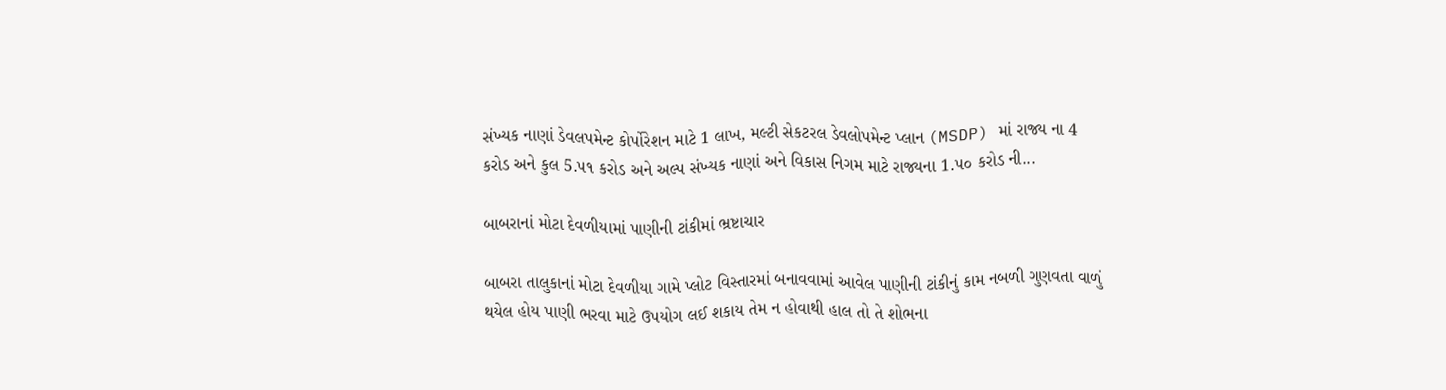સંખ્યક નાણાં ડેવલપમેન્ટ કોર્પોરેશન માટે 1 લાખ, મલ્ટી સેકટરલ ડેવલોપમેન્ટ પ્લાન (MSDP) માં રાજ્ય ના 4 કરોડ અને કુલ 5.૫૧ કરોડ અને અલ્પ સંખ્યક નાણાં અને વિકાસ નિગમ માટે રાજ્યના 1.૫૦ કરોડ ની...

બાબરાનાં મોટા દેવળીયામાં પાણીની ટાંકીમાં ભ્રષ્ટાચાર

બાબરા તાલુકાનાં મોટા દેવળીયા ગામે પ્લોટ વિસ્તારમાં બનાવવામાં આવેલ પાણીની ટાંકીનું કામ નબળી ગુણવતા વાળું થયેલ હોય પાણી ભરવા માટે ઉપયોગ લઈ શકાય તેમ ન હોવાથી હાલ તો તે શોભના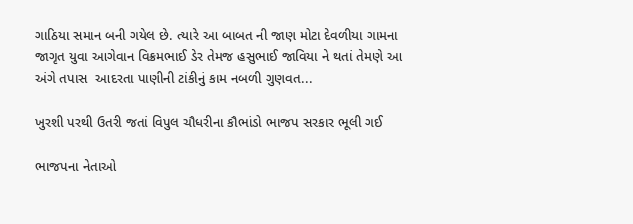ગાઠિયા સમાન બની ગયેલ છે. ત્યારે આ બાબત ની જાણ મોટા દેવળીયા ગામના જાગૃત યુવા આગેવાન વિક્રમભાઈ ડેર તેમજ હસુભાઈ જાવિયા ને થતાં તેમણે આ અંગે તપાસ  આદરતા પાણીની ટાંકીનું કામ નબળી ગુણવત...

ખુરશી પરથી ઉતરી જતાં વિપુલ ચૌધરીના કૌભાંડો ભાજપ સરકાર ભૂલી ગઈ

ભાજપના નેતાઓ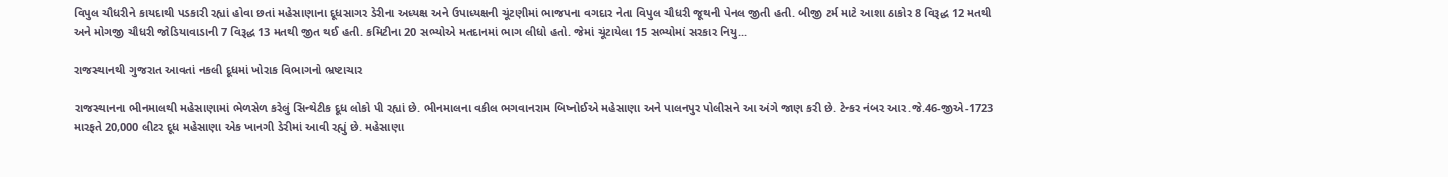વિપુલ ચૌધરીને કાયદાથી પડકારી રહ્યાં હોવા છતાં મહેસાણાના દૂધસાગર ડેરીના અધ્યક્ષ અને ઉપાધ્યક્ષની ચૂંટણીમાં ભાજપના વગદાર નેતા વિપુલ ચૌધરી જૂથની પેનલ જીતી હતી. બીજી ટર્મ માટે આશા ઠાકોર 8 વિરૂદ્ધ 12 મતથી અને મોગજી ચૌધરી જોડિયાવાડાની 7 વિરૂદ્ધ 13 મતથી જીત થઈ હતી. કમિટીના 20 સભ્યોએ મતદાનમાં ભાગ લીધો હતો. જેમાં ચૂંટાયેલા 15 સભ્યોમાં સરકાર નિયુ...

રાજસ્થાનથી ગુજરાત આવતાં નકલી દૂધમાં ખોરાક વિભાગનો ભ્રષ્ટાચાર

રાજસ્થાનના ભીનમાલથી મહેસાણામાં ભેળસેળ કરેલું સિન્થેટીક દૂધ લોકો પી રહ્યાં છે. ભીનમાલના વકીલ ભગવાનરામ બિષ્નોઈએ મહેસાણા અને પાલનપુર પોલીસને આ અંગે જાણ કરી છે. ટેન્કર નંબર આર.જે.46-જીએ-1723 મારફતે 20,000 લીટર દૂધ મહેસાણા એક ખાનગી ડેરીમાં આવી રહ્યું છે. મહેસાણા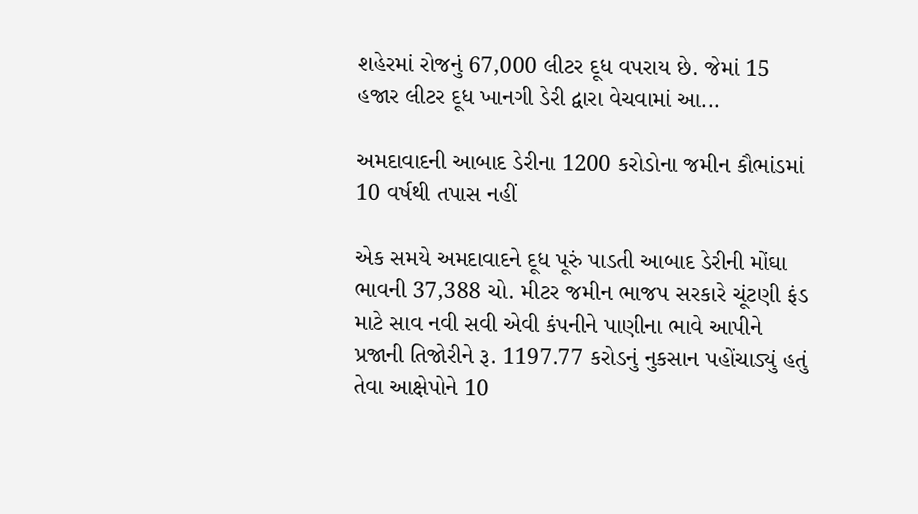શહેરમાં રોજનું 67,000 લીટર દૂધ વપરાય છે. જેમાં 15 હજાર લીટર દૂધ ખાનગી ડેરી દ્વારા વેચવામાં આ...

અમદાવાદની આબાદ ડેરીના 1200 કરોડોના જમીન કૌભાંડમાં 10 વર્ષથી તપાસ નહીં

એક સમયે અમદાવાદને દૂધ પૂરું પાડતી આબાદ ડેરીની મોંઘા ભાવની 37,388 ચો. મીટર જમીન ભાજપ સરકારે ચૂંટણી ફંડ માટે સાવ નવી સવી એવી કંપનીને પાણીના ભાવે આપીને પ્રજાની તિજોરીને રૂ. 1197.77 કરોડનું નુકસાન પહોંચાડ્યું હતું તેવા આક્ષેપોને 10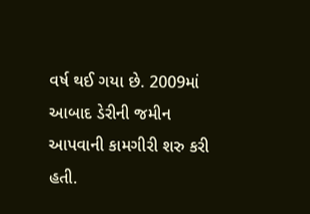વર્ષ થઈ ગયા છે. 2009માં આબાદ ડેરીની જમીન આપવાની કામગીરી શરુ કરી હતી.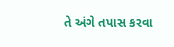તે અંગે તપાસ કરવા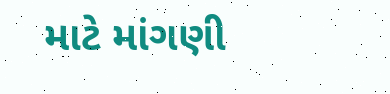માટે માંગણી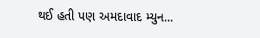થઈ હતી પણ અમદાવાદ મ્યુન...